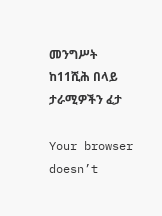መንግሥት ከ11ሺሕ በላይ ታራሚዎችን ፈታ

Your browser doesn’t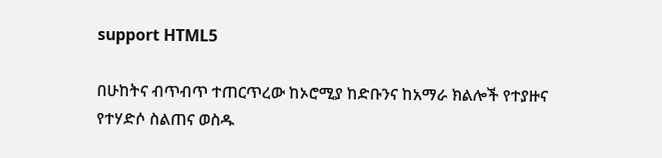support HTML5

በሁከትና ብጥብጥ ተጠርጥረው ከኦሮሚያ ከድቡንና ከአማራ ክልሎች የተያዙና የተሃድሶ ስልጠና ወስዱ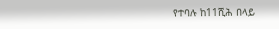የተባሉ ከ11ሺሕ በላይ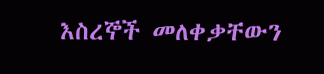እስረኞች መለቀቃቸውን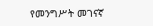የመንግሥት መገናኛ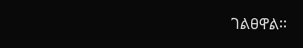ገልፀዋል፡፡